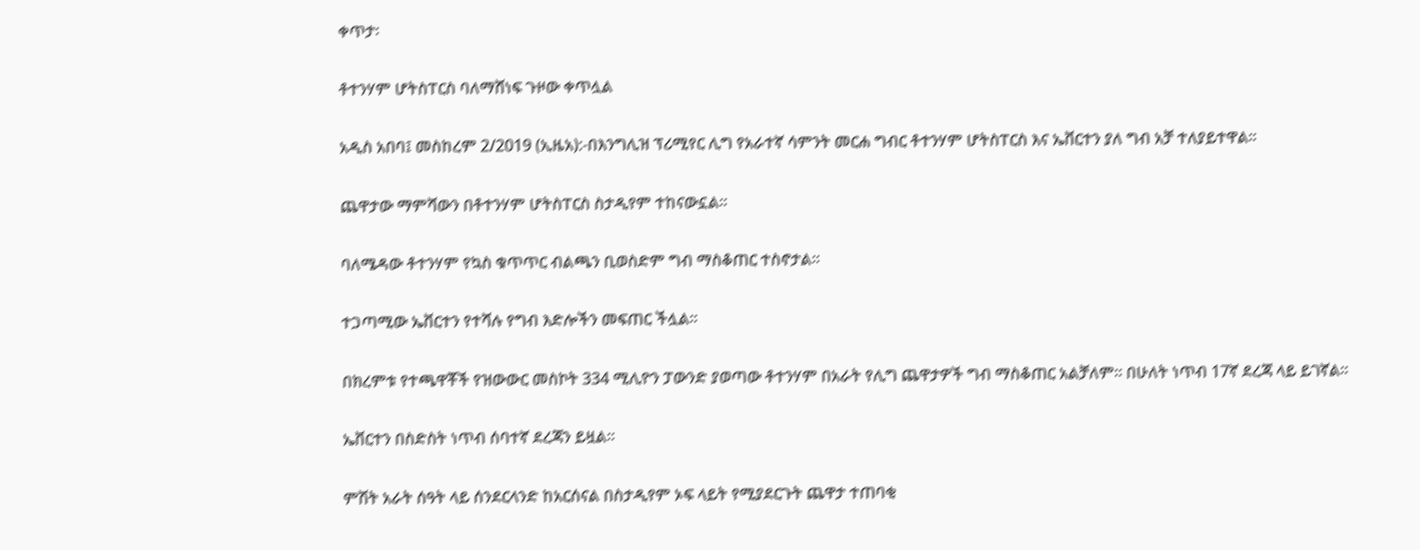ቀጥታ፡

ቶተንሃም ሆትስፐርስ ባለማሸነፍ ጉዞው ቀጥሏል

አዲስ አበባ፤ መስከረም 2/2019 (ኢዜአ):-በእንግሊዝ ፕሪሚየር ሊግ የአራተኛ ሳምንት መርሐ ግብር ቶተንሃም ሆትስፐርስ እና ኤቨርተን ያለ ግብ አቻ ተለያይተዋል።

ጨዋታው ማምሻውን በቶተንሃም ሆትስፐርስ ስታዲየም ተከናውኗል።

ባለሜዳው ቶተንሃም የኳስ ቁጥጥር ብልጫን ቢወስድም ግብ ማስቆጠር ተስኖታል።

ተጋጣሚው ኤቨርተን የተሻሉ የግብ እድሎችን መፍጠር ችሏል።

በክረምቱ የተጫዋቾች የዝውውር መስኮት 334 ሚሊዮን ፓውንድ ያወጣው ቶተንሃም በአራት የሊግ ጨዋታዎች ግብ ማስቆጠር አልቻለም። በሁለት ነጥብ 17ኛ ደረጃ ላይ ይገኛል።

ኤቨርተን በስድስት ነጥብ ሰባተኛ ደረጃን ይዟል።

ምሽት አራት ሰዓት ላይ ሰንደርላንድ ከአርሰናል በስታዲየም ኦፍ ላይት የሚያደርጉት ጨዋታ ተጠባቂ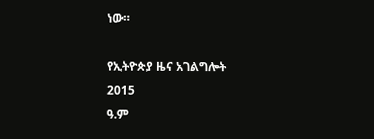ነው።

የኢትዮጵያ ዜና አገልግሎት
2015
ዓ.ም